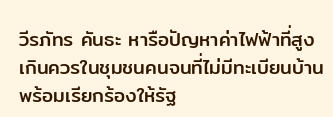วีรภัทร คันธะ หารือปัญหาค่าไฟฟ้าที่สูงเกินควรในชุมชนคนจนที่ไม่มีทะเบียนบ้าน พร้อมเรียกร้องให้รัฐ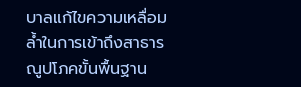บาลแก้ไขความเหลื่อมล้ำในการเข้าถึงสาธารณูปโภคขั้นพื้นฐาน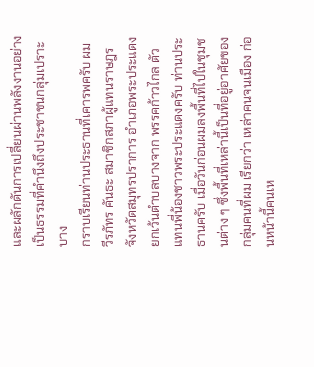และผลักดันการเปลี่ยนผ่านพลังงานอย่างเป็นธรรมที่คำนึงถึงประชาชนกลุ่มเปราะบาง
กราบเรียนท่านประธานที่เคารพครับ ผม วีรภัทร คันธะ สมาชิกสภาผู้แทนราษฎรจังหวัดสมุทรปราการ อำเภอพระประแดง ยกเว้นตำบลบางจาก พรรคก้าวไกล ตัวแทนพี่น้องชาวพระประแดงครับ ท่านประธานครับ เมื่อวันก่อนผมลงพื้นที่ไปในชุมชนต่าง ๆ ซึ่งพื้นที่เหล่านี้เป็นที่อยู่อาศัยของกลุ่มคนที่ผม เรียกว่า เหล่าคนจนเมือง ก่อนหน้านี้คนเห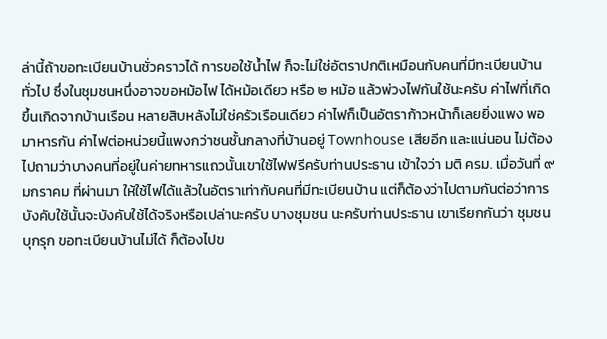ล่านี้ถ้าขอทะเบียนบ้านชั่วคราวได้ การขอใช้น้ำไฟ ก็จะไม่ใช่อัตราปกติเหมือนกับคนที่มีทะเบียนบ้านทั่วไป ซึ่งในชุมชนหนึ่งอาจขอหม้อไฟ ได้หม้อเดียว หรือ ๒ หม้อ แล้วพ่วงไฟกันใช้นะครับ ค่าไฟที่เกิดขึ้นเกิดจากบ้านเรือน หลายสิบหลังไม่ใช่ครัวเรือนเดียว ค่าไฟก็เป็นอัตราก้าวหน้าก็เลยยิ่งแพง พอมาหารกัน ค่าไฟต่อหน่วยนี้แพงกว่าชนชั้นกลางที่บ้านอยู่ Townhouse เสียอีก และแน่นอน ไม่ต้องไปถามว่าบางคนที่อยู่ในค่ายทหารแถวนั้นเขาใช้ไฟฟรีครับท่านประธาน เข้าใจว่า มติ ครม. เมื่อวันที่ ๙ มกราคม ที่ผ่านมา ให้ใช้ไฟได้แล้วในอัตราเท่ากับคนที่มีทะเบียนบ้าน แต่ก็ต้องว่าไปตามกันต่อว่าการบังคับใช้นั้นจะบังคับใช้ได้จริงหรือเปล่านะครับ บางชุมชน นะครับท่านประธาน เขาเรียกกันว่า ชุมชนบุกรุก ขอทะเบียนบ้านไม่ได้ ก็ต้องไปข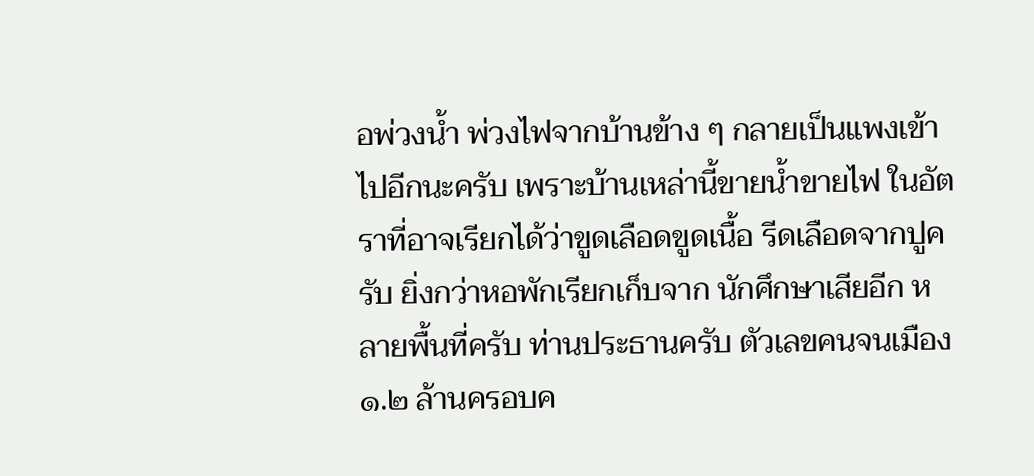อพ่วงน้ำ พ่วงไฟจากบ้านข้าง ๆ กลายเป็นแพงเข้าไปอีกนะครับ เพราะบ้านเหล่านี้ขายน้ำขายไฟ ในอัตราที่อาจเรียกได้ว่าขูดเลือดขูดเนื้อ รีดเลือดจากปูครับ ยิ่งกว่าหอพักเรียกเก็บจาก นักศึกษาเสียอีก หลายพื้นที่ครับ ท่านประธานครับ ตัวเลขคนจนเมือง ๑.๒ ล้านครอบค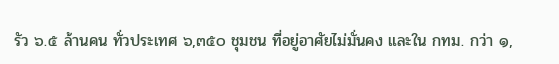รัว ๖.๕ ล้านคน ทั่วประเทศ ๖,๓๕๐ ชุมชน ที่อยู่อาศัยไม่มั่นคง และใน กทม. กว่า ๑,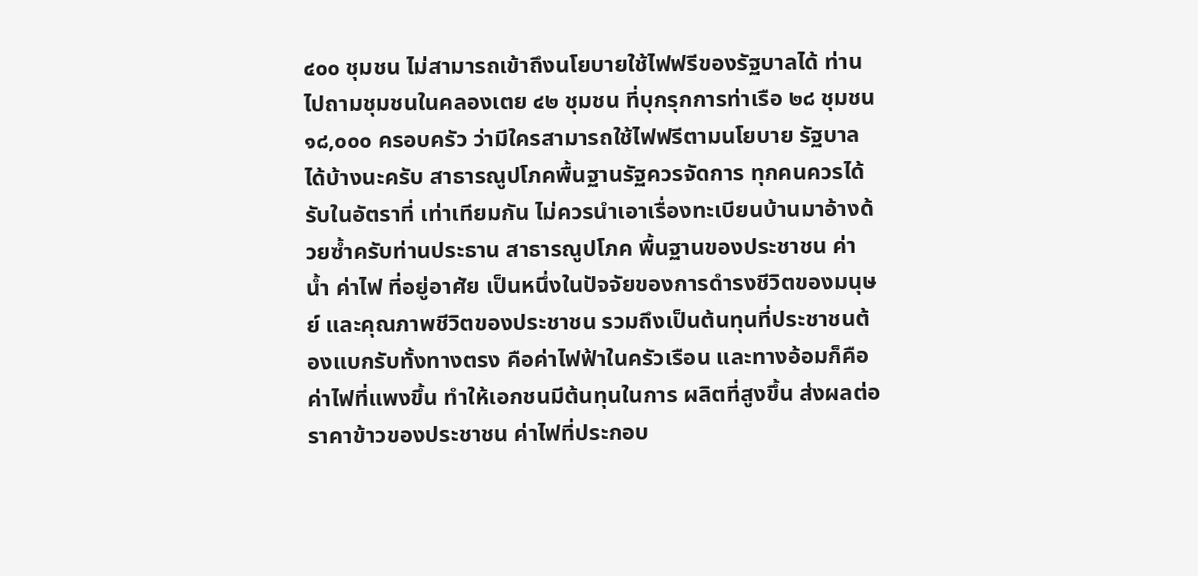๔๐๐ ชุมชน ไม่สามารถเข้าถึงนโยบายใช้ไฟฟรีของรัฐบาลได้ ท่านไปถามชุมชนในคลองเตย ๔๒ ชุมชน ที่บุกรุกการท่าเรือ ๒๘ ชุมชน ๑๘,๐๐๐ ครอบครัว ว่ามีใครสามารถใช้ไฟฟรีตามนโยบาย รัฐบาลได้บ้างนะครับ สาธารณูปโภคพื้นฐานรัฐควรจัดการ ทุกคนควรได้รับในอัตราที่ เท่าเทียมกัน ไม่ควรนำเอาเรื่องทะเบียนบ้านมาอ้างด้วยซ้ำครับท่านประธาน สาธารณูปโภค พื้นฐานของประชาชน ค่าน้ำ ค่าไฟ ที่อยู่อาศัย เป็นหนึ่งในปัจจัยของการดำรงชีวิตของมนุษย์ และคุณภาพชีวิตของประชาชน รวมถึงเป็นต้นทุนที่ประชาชนต้องแบกรับทั้งทางตรง คือค่าไฟฟ้าในครัวเรือน และทางอ้อมก็คือค่าไฟที่แพงขึ้น ทำให้เอกชนมีต้นทุนในการ ผลิตที่สูงขึ้น ส่งผลต่อราคาข้าวของประชาชน ค่าไฟที่ประกอบ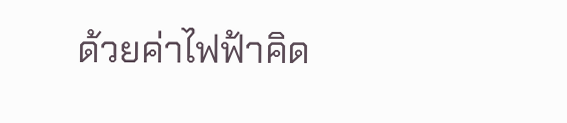ด้วยค่าไฟฟ้าคิด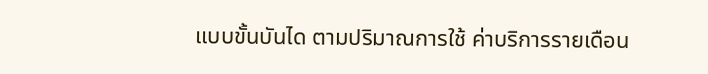แบบขั้นบันได ตามปริมาณการใช้ ค่าบริการรายเดือน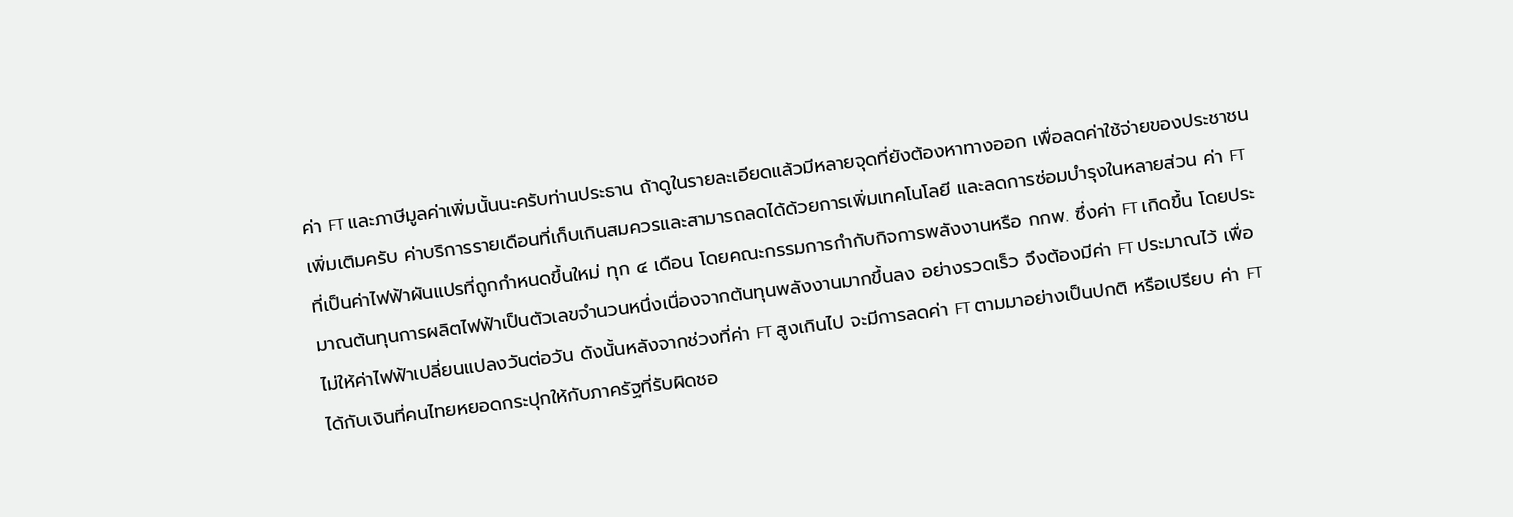ค่า FT และภาษีมูลค่าเพิ่มนั้นนะครับท่านประธาน ถ้าดูในรายละเอียดแล้วมีหลายจุดที่ยังต้องหาทางออก เพื่อลดค่าใช้จ่ายของประชาชน เพิ่มเติมครับ ค่าบริการรายเดือนที่เก็บเกินสมควรและสามารถลดได้ด้วยการเพิ่มเทคโนโลยี และลดการซ่อมบำรุงในหลายส่วน ค่า FT ที่เป็นค่าไฟฟ้าผันแปรที่ถูกกำหนดขึ้นใหม่ ทุก ๔ เดือน โดยคณะกรรมการกำกับกิจการพลังงานหรือ กกพ. ซึ่งค่า FT เกิดขึ้น โดยประมาณต้นทุนการผลิตไฟฟ้าเป็นตัวเลขจำนวนหนึ่งเนื่องจากต้นทุนพลังงานมากขึ้นลง อย่างรวดเร็ว จึงต้องมีค่า FT ประมาณไว้ เพื่อไม่ให้ค่าไฟฟ้าเปลี่ยนแปลงวันต่อวัน ดังนั้นหลังจากช่วงที่ค่า FT สูงเกินไป จะมีการลดค่า FT ตามมาอย่างเป็นปกติ หรือเปรียบ ค่า FT ได้กับเงินที่คนไทยหยอดกระปุกให้กับภาครัฐที่รับผิดชอ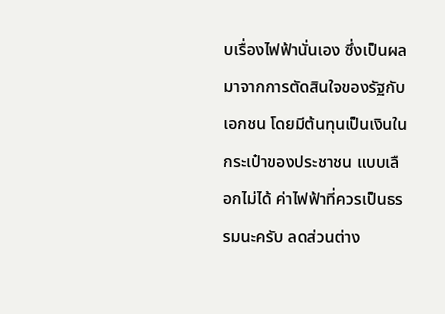บเรื่องไฟฟ้านั่นเอง ซึ่งเป็นผล มาจากการตัดสินใจของรัฐกับเอกชน โดยมีต้นทุนเป็นเงินในกระเป๋าของประชาชน แบบเลือกไม่ได้ ค่าไฟฟ้าที่ควรเป็นธรรมนะครับ ลดส่วนต่าง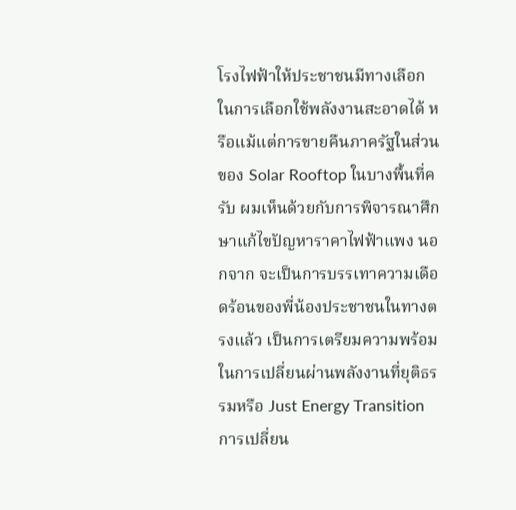โรงไฟฟ้าให้ประชาชนมีทางเลือก ในการเลือกใช้พลังงานสะอาดได้ หรือแม้แต่การขายคืนภาครัฐในส่วนของ Solar Rooftop ในบางพื้นที่ครับ ผมเห็นด้วยกับการพิจารณาศึกษาแก้ไขปัญหาราคาไฟฟ้าแพง นอกจาก จะเป็นการบรรเทาความเดือดร้อนของพี่น้องประชาชนในทางตรงแล้ว เป็นการเตรียมความพร้อม ในการเปลี่ยนผ่านพลังงานที่ยุติธรรมหรือ Just Energy Transition การเปลี่ยน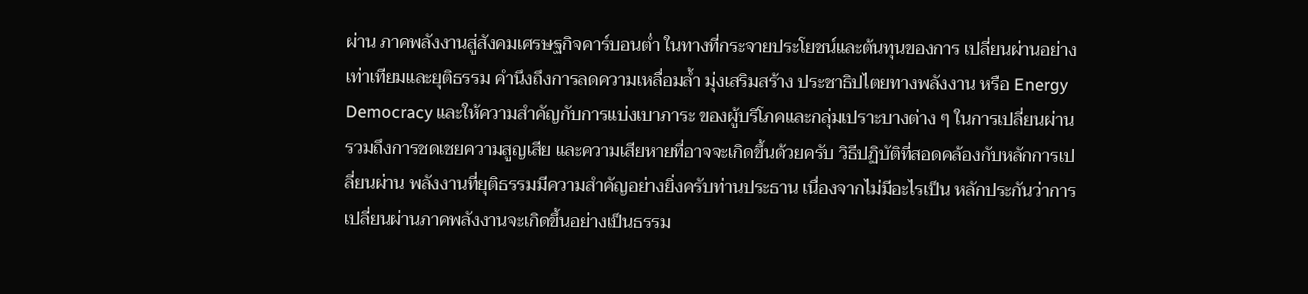ผ่าน ภาคพลังงานสู่สังคมเศรษฐกิจคาร์บอนต่ำ ในทางที่กระจายประโยชน์และต้นทุนของการ เปลี่ยนผ่านอย่างเท่าเทียมและยุติธรรม คำนึงถึงการลดความเหลื่อมล้ำ มุ่งเสริมสร้าง ประชาธิปไตยทางพลังงาน หรือ Energy Democracy และให้ความสำคัญกับการแบ่งเบาภาระ ของผู้บริโภคและกลุ่มเปราะบางต่าง ๆ ในการเปลี่ยนผ่าน รวมถึงการชดเชยความสูญเสีย และความเสียหายที่อาจจะเกิดขึ้นด้วยครับ วิธีปฏิบัติที่สอดคล้องกับหลักการเปลี่ยนผ่าน พลังงานที่ยุติธรรมมีความสำคัญอย่างยิ่งครับท่านประธาน เนื่องจากไม่มีอะไรเป็น หลักประกันว่าการเปลี่ยนผ่านภาคพลังงานจะเกิดขึ้นอย่างเป็นธรรม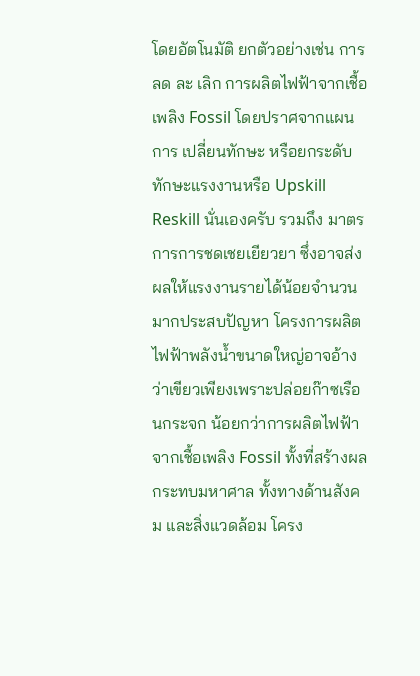โดยอัตโนมัติ ยกตัวอย่างเช่น การลด ละ เลิก การผลิตไฟฟ้าจากเชื้อเพลิง Fossil โดยปราศจากแผนการ เปลี่ยนทักษะ หรือยกระดับทักษะแรงงานหรือ Upskill Reskill นั่นเองครับ รวมถึง มาตรการการชดเชยเยียวยา ซึ่งอาจส่งผลให้แรงงานรายได้น้อยจำนวนมากประสบปัญหา โครงการผลิตไฟฟ้าพลังน้ำขนาดใหญ่อาจอ้างว่าเขียวเพียงเพราะปล่อยก๊าซเรือนกระจก น้อยกว่าการผลิตไฟฟ้าจากเชื้อเพลิง Fossil ทั้งที่สร้างผลกระทบมหาศาล ทั้งทางด้านสังคม และสิ่งแวดล้อม โครง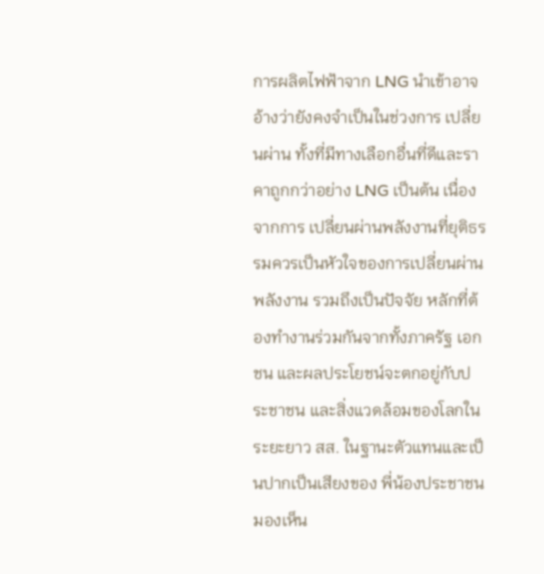การผลิตไฟฟ้าจาก LNG นำเข้าอาจอ้างว่ายังคงจำเป็นในช่วงการ เปลี่ยนผ่าน ทั้งที่มีทางเลือกอื่นที่ดีและราคาถูกกว่าอย่าง LNG เป็นต้น เนื่องจากการ เปลี่ยนผ่านพลังงานที่ยุติธรรมควรเป็นหัวใจของการเปลี่ยนผ่านพลังงาน รวมถึงเป็นปัจจัย หลักที่ต้องทำงานร่วมกันจากทั้งภาครัฐ เอกชน และผลประโยชน์จะตกอยู่กับประชาชน และสิ่งแวดล้อมของโลกในระยะยาว สส. ในฐานะตัวแทนและเป็นปากเป็นเสียงของ พี่น้องประชาชนมองเห็น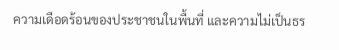ความเดือดร้อนของประชาชนในพื้นที่ และความไม่เป็นธร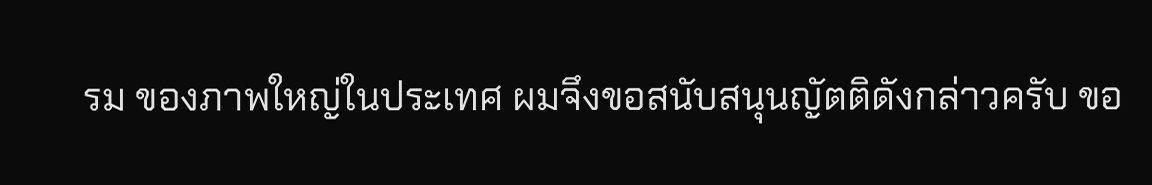รม ของภาพใหญ่ในประเทศ ผมจึงขอสนับสนุนญัตติดังกล่าวครับ ขอ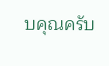บคุณครับ